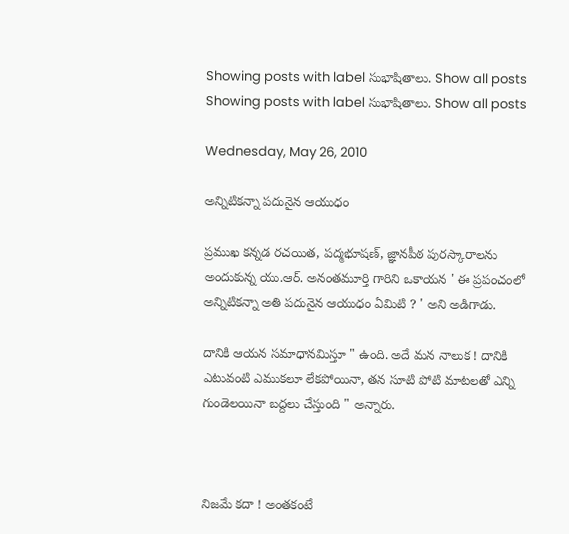Showing posts with label సుభాషితాలు. Show all posts
Showing posts with label సుభాషితాలు. Show all posts

Wednesday, May 26, 2010

అన్నిటికన్నా పదునైన ఆయుధం

ప్రముఖ కన్నడ రచయిత, పద్మభూషణ్, జ్ఞానపీఠ పురస్కారాలను అందుకున్న యు.ఆర్. అనంతమూర్తి గారిని ఒకాయన ' ఈ ప్రపంచంలో అన్నిటికన్నా అతి పదునైన ఆయుధం ఏమిటి ? ' అని అడిగాడు.

దానికి ఆయన సమాధానమిస్తూ " ఉంది. అదే మన నాలుక ! దానికి ఎటువంటి ఎముకలూ లేకపోయినా, తన సూటి పోటి మాటలతో ఎన్ని గుండెలయినా బద్దలు చేస్తుంది " అన్నారు.



నిజమే కదా ! అంతకంటే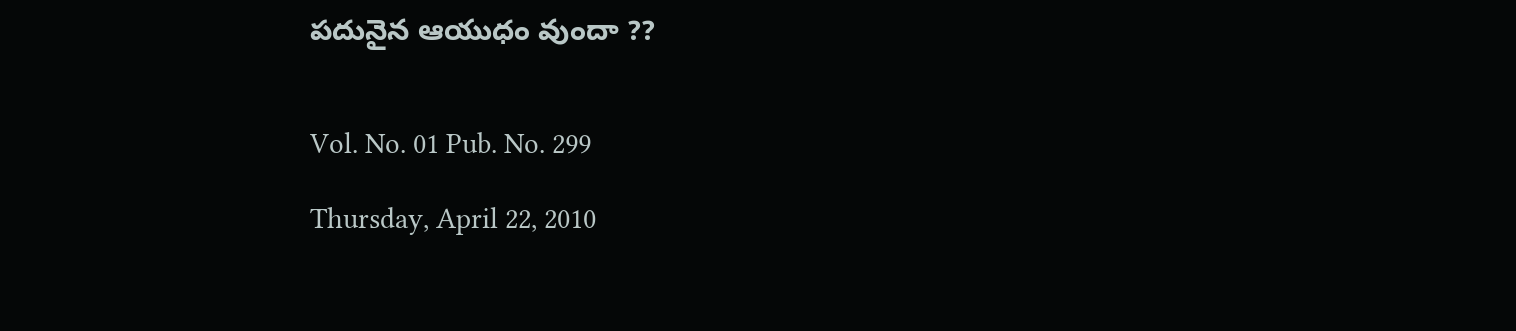పదునైన ఆయుధం వుందా ??


Vol. No. 01 Pub. No. 299

Thursday, April 22, 2010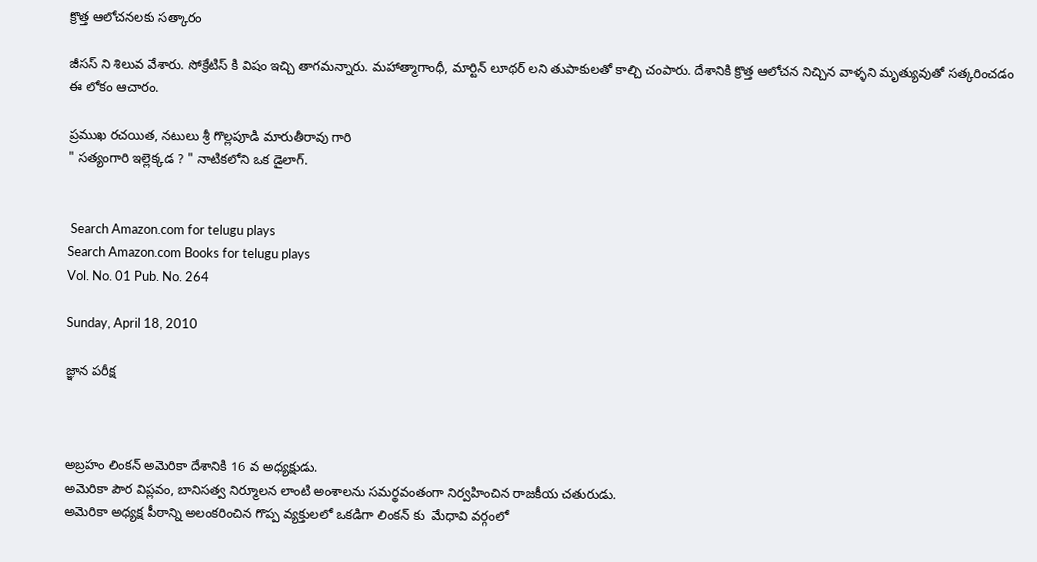క్రొత్త ఆలోచనలకు సత్కారం

జీసస్ ని శిలువ వేశారు. సోక్రేటిస్ కి విషం ఇచ్చి తాగమన్నారు. మహాత్మాగాంధీ, మార్టిన్ లూథర్ లని తుపాకులతో కాల్చి చంపారు. దేశానికి క్రొత్త ఆలోచన నిచ్చిన వాళ్ళని మృత్యువుతో సత్కరించడం ఈ లోకం ఆచారం.

ప్రముఖ రచయిత, నటులు శ్రీ గొల్లపూడి మారుతీరావు గారి
" సత్యంగారి ఇల్లెక్కడ ? " నాటికలోని ఒక డైలాగ్.


 Search Amazon.com for telugu plays
Search Amazon.com Books for telugu plays
Vol. No. 01 Pub. No. 264

Sunday, April 18, 2010

జ్ఞాన పరీక్ష



అబ్రహం లింకన్ అమెరికా దేశానికి 16 వ అధ్యక్షుడు.
అమెరికా పౌర విప్లవం, బానిసత్వ నిర్మూలన లాంటి అంశాలను సమర్థవంతంగా నిర్వహించిన రాజకీయ చతురుడు.
అమెరికా అధ్యక్ష పీఠాన్ని అలంకరించిన గొప్ప వ్యక్తులలో ఒకడిగా లింకన్ కు  మేధావి వర్గంలో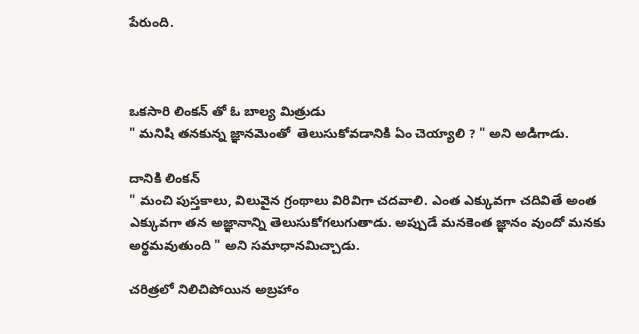పేరుంది.



ఒకసారి లింకన్ తో ఓ బాల్య మిత్రుడు
" మనిషి తనకున్న జ్ఞానమెంతో  తెలుసుకోవడానికి ఏం చెయ్యాలి ? " అని అడిగాడు.

దానికి లింకన్
" మంచి పుస్తకాలు, విలువైన గ్రంథాలు విరివిగా చదవాలి. ఎంత ఎక్కువగా చదివితే అంత ఎక్కువగా తన అజ్ఞానాన్ని తెలుసుకోగలుగుతాడు. అప్పుడే మనకెంత జ్ఞానం వుందో మనకు అర్థమవుతుంది " అని సమాధానమిచ్చాడు.

చరిత్రలో నిలిచిపోయిన అబ్రహాం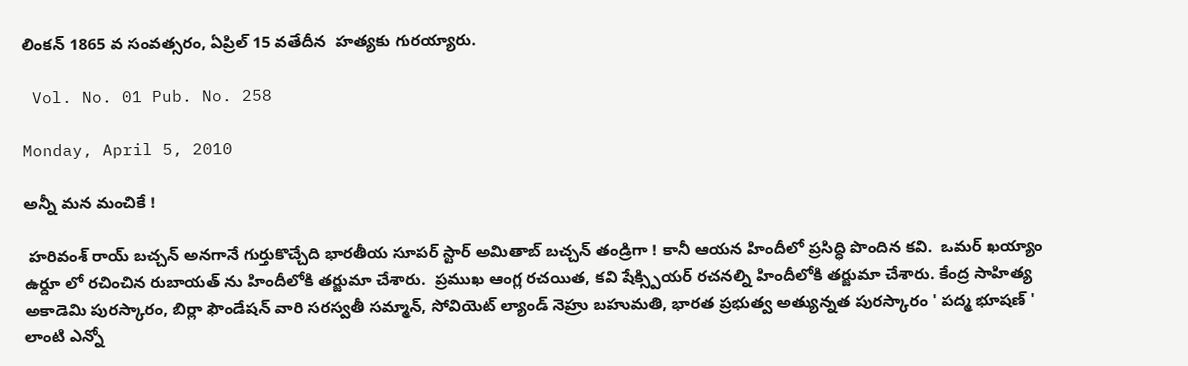లింకన్ 1865 వ సంవత్సరం, ఏప్రిల్ 15 వతేదీన  హత్యకు గురయ్యారు.

 Vol. No. 01 Pub. No. 258

Monday, April 5, 2010

అన్నీ మన మంచికే !

 హరివంశ్ రాయ్ బచ్చన్ అనగానే గుర్తుకొచ్చేది భారతీయ సూపర్ స్టార్ అమితాబ్ బచ్చన్ తండ్రిగా ! కానీ ఆయన హిందీలో ప్రసిద్ధి పొందిన కవి.  ఒమర్ ఖయ్యాం ఉర్దూ లో రచించిన రుబాయత్ ను హిందీలోకి తర్జుమా చేశారు.  ప్రముఖ ఆంగ్ల రచయిత, కవి షేక్స్పియర్ రచనల్ని హిందీలోకి తర్జుమా చేశారు. కేంద్ర సాహిత్య అకాడెమి పురస్కారం, బిర్లా ఫౌండేషన్ వారి సరస్వతీ సమ్మాన్, సోవియెట్ ల్యాండ్ నెహ్రు బహుమతి, భారత ప్రభుత్వ అత్యున్నత పురస్కారం ' పద్మ భూషణ్ ' లాంటి ఎన్నో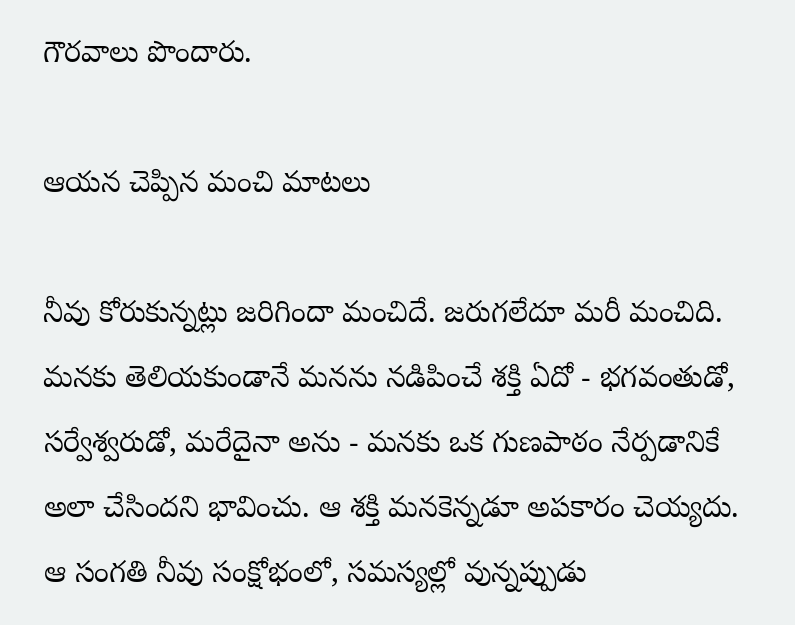గౌరవాలు పొందారు.

ఆయన చెప్పిన మంచి మాటలు

నీవు కోరుకున్నట్లు జరిగిందా మంచిదే. జరుగలేదూ మరీ మంచిది. మనకు తెలియకుండానే మనను నడిపించే శక్తి ఏదో - భగవంతుడో, సర్వేశ్వరుడో, మరేదైనా అను - మనకు ఒక గుణపాఠం నేర్పడానికే అలా చేసిందని భావించు. ఆ శక్తి మనకెన్నడూ అపకారం చెయ్యదు. ఆ సంగతి నీవు సంక్షోభంలో, సమస్యల్లో వున్నప్పుడు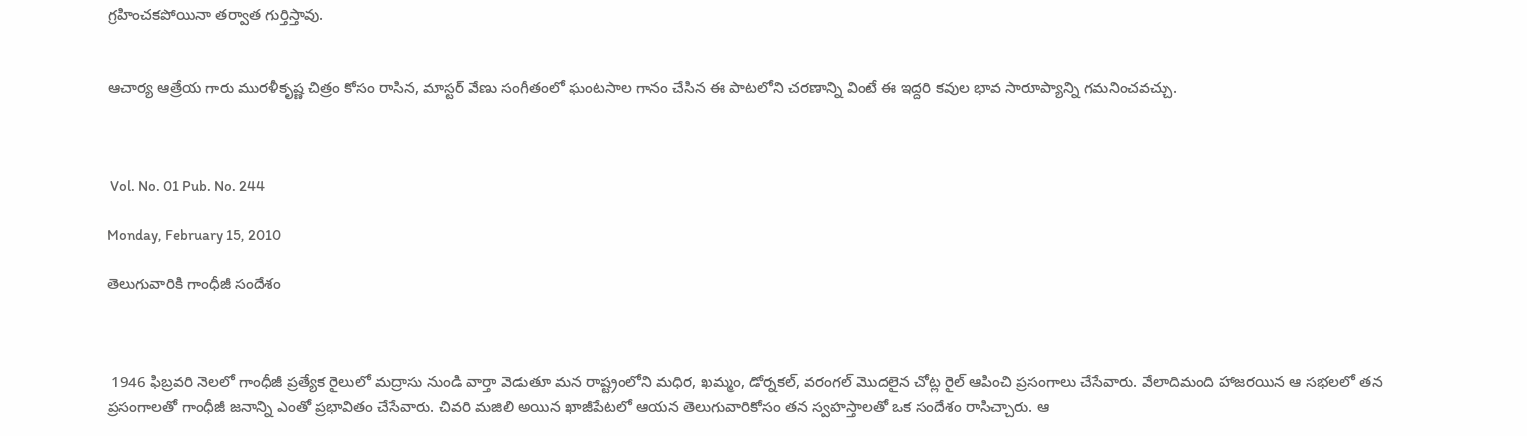గ్రహించకపోయినా తర్వాత గుర్తిస్తావు.


ఆచార్య ఆత్రేయ గారు మురళీకృష్ణ చిత్రం కోసం రాసిన, మాస్టర్ వేణు సంగీతంలో ఘంటసాల గానం చేసిన ఈ పాటలోని చరణాన్ని వింటే ఈ ఇద్దరి కవుల భావ సారూప్యాన్ని గమనించవచ్చు.



 Vol. No. 01 Pub. No. 244

Monday, February 15, 2010

తెలుగువారికి గాంధీజీ సందేశం



 1946 ఫిబ్రవరి నెలలో గాంధీజీ ప్రత్యేక రైలులో మద్రాసు నుండి వార్తా వెడుతూ మన రాష్ట్రంలోని మధిర, ఖమ్మం, డోర్నకల్, వరంగల్ మొదలైన చోట్ల రైల్ ఆపించి ప్రసంగాలు చేసేవారు. వేలాదిమంది హాజరయిన ఆ సభలలో తన ప్రసంగాలతో గాంధీజీ జనాన్ని ఎంతో ప్రభావితం చేసేవారు. చివరి మజిలి అయిన ఖాజీపేటలో ఆయన తెలుగువారికోసం తన స్వహస్తాలతో ఒక సందేశం రాసిచ్చారు. ఆ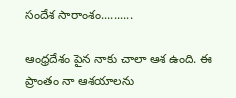సందేశ సారాంశం..........

ఆంధ్రదేశం పైన నాకు చాలా ఆశ ఉంది. ఈ ప్రాంతం నా ఆశయాలను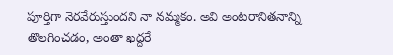పూర్తిగా నెరవేరుస్తుందని నా నమ్మకం. అవి అంటరానితనాన్ని తొలగించడం, అంతా ఖద్దరే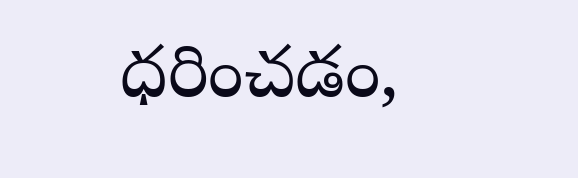ధరించడం,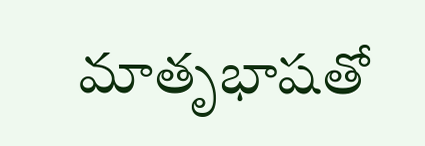మాతృభాషతో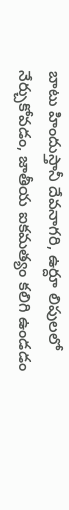బాటు హిందుస్తానీ దేవనాగరి, ఉర్దూ లిపులలో నేర్చుకోవడం, జాతీయ ఐకమత్యం కలిగి ఉండడం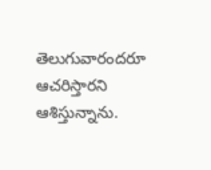తెలుగువారందరూ ఆచరిస్తారని ఆశిస్తున్నాను.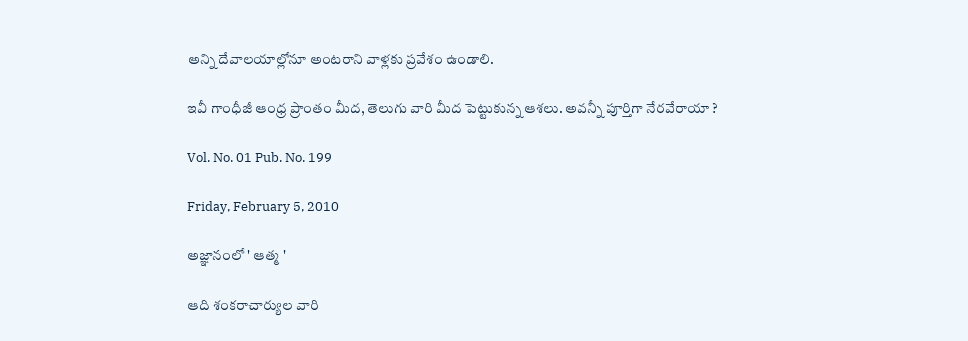అన్ని దేవాలయాల్లోనూ అంటరాని వాళ్లకు ప్రవేశం ఉండాలి.

ఇవీ గాంధీజీ ఆంధ్ర ప్రాంతం మీద, తెలుగు వారి మీద పెట్టుకున్న ఆశలు. అవన్నీ పూర్తిగా నేరవేరాయా ?

Vol. No. 01 Pub. No. 199

Friday, February 5, 2010

అజ్ఞానంలో ' ఆత్మ '

ఆది శంకరాచార్యుల వారి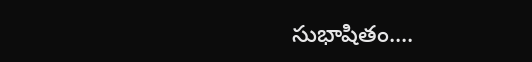సుభాషితం....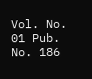Vol. No. 01 Pub. No. 186